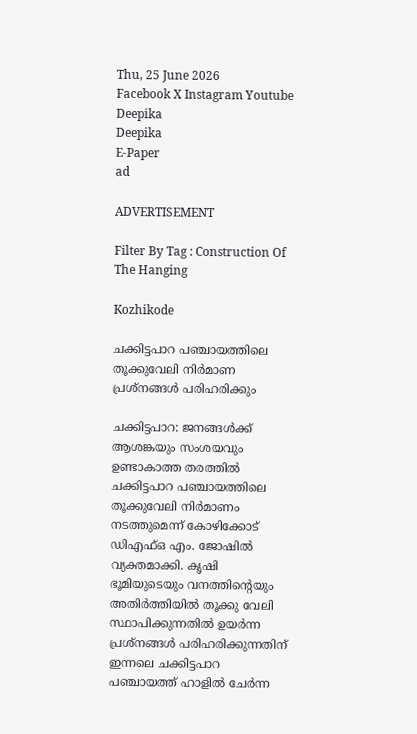Thu, 25 June 2026
Facebook X Instagram Youtube
Deepika
Deepika
E-Paper
ad

ADVERTISEMENT

Filter By Tag : Construction Of The Hanging

Kozhikode

ചക്കിട്ടപാറ പഞ്ചായത്തിലെ തൂക്കുവേലി നിർമാണ പ്രശ്നങ്ങൾ പരിഹരിക്കും

ചക്കിട്ടപാറ: ജനങ്ങൾക്ക് ആശങ്കയും സംശയവും ഉണ്ടാകാത്ത തരത്തിൽ ചക്കിട്ടപാറ പഞ്ചായത്തിലെ തൂക്കുവേലി നിർമാണം നടത്തുമെന്ന് കോഴിക്കോട് ഡിഎഫ്ഒ എം. ജോഷിൽ വ്യക്തമാക്കി. കൃഷി ഭൂമിയുടെയും വനത്തിന്‍റെയും അതിർത്തിയിൽ തൂക്കു വേലി സ്ഥാപിക്കുന്നതിൽ ഉയർന്ന പ്രശ്നങ്ങൾ പരിഹരിക്കുന്നതിന് ഇന്നലെ ചക്കിട്ടപാറ പഞ്ചായത്ത് ഹാളിൽ ചേർന്ന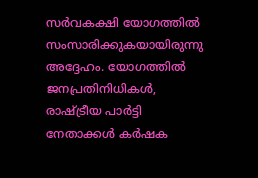സർവകക്ഷി യോഗത്തിൽ സംസാരിക്കുകയായിരുന്നു അദ്ദേഹം. യോഗത്തിൽ ജനപ്രതിനിധികൾ, രാഷ്ട്രീയ പാർട്ടി നേതാക്കൾ കർഷക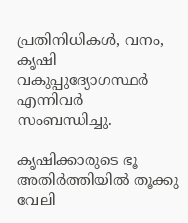പ്രതിനിധികൾ, വനം, കൃഷി വകുപ്പുദ്യോഗസ്ഥർ എന്നിവർ സംബന്ധിച്ചു.

കൃഷിക്കാരുടെ ഭൂ അതിർത്തിയിൽ തൂക്കു വേലി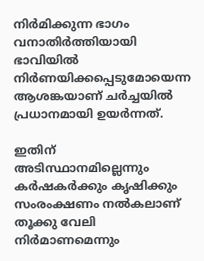നിർമിക്കുന്ന ഭാഗം വനാതിർത്തിയായി ഭാവിയിൽ നിർണയിക്കപ്പെടുമോയെന്ന ആശങ്കയാണ് ചർച്ചയിൽ പ്രധാനമായി ഉയർന്നത്.

ഇതിന് അടിസ്ഥാനമില്ലെന്നും കർഷകർക്കും കൃഷിക്കും സംരംക്ഷണം നൽകലാണ് തൂക്കു വേലി നിർമാണമെന്നും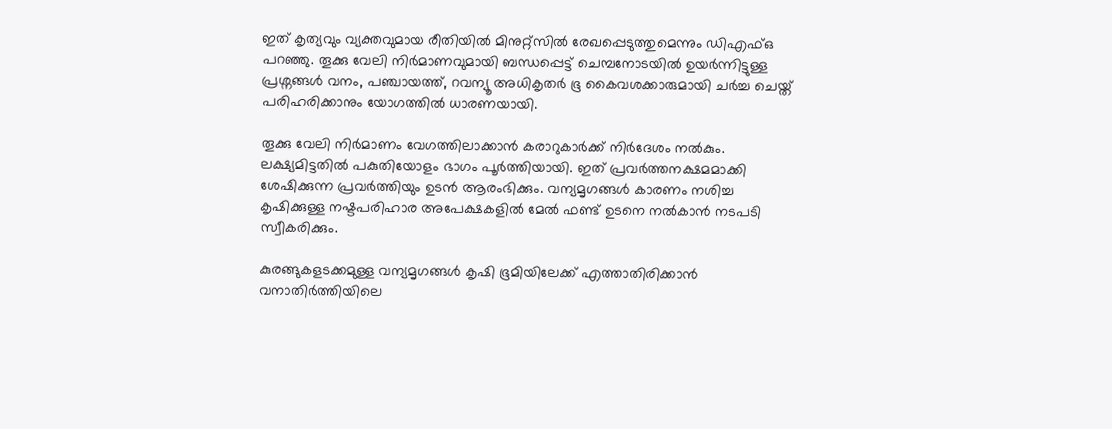ഇത് കൃത്യവും വ്യക്തവുമായ രീതിയിൽ മിനുറ്റ്സിൽ രേഖപ്പെടുത്തുമെന്നും ഡിഎഫ്ഒ പറഞ്ഞു. തൂക്കു വേലി നിർമാണവുമായി ബന്ധപ്പെട്ട് ചെമ്പനോടയിൽ ഉയർന്നിട്ടുള്ള പ്രശ്നങ്ങൾ വനം, പഞ്ചായത്ത്, റവന്യൂ അധികൃതർ ഭൂ കൈവശക്കാരുമായി ചർച്ച ചെയ്ത് പരിഹരിക്കാനും യോഗത്തിൽ ധാരണയായി.

തൂക്കു വേലി നിർമാണം വേഗത്തിലാക്കാൻ കരാറുകാർക്ക് നിർദേശം നൽകും. ലക്ഷ്യമിട്ടതിൽ പകുതിയോളം ഭാഗം പൂർത്തിയായി. ഇത് പ്രവർത്തനക്ഷമമാക്കി ശേഷിക്കുന്ന പ്രവർത്തിയും ഉടൻ ആരംഭിക്കും. വന്യമൃഗങ്ങൾ കാരണം നശിച്ച കൃഷിക്കുള്ള നഷ്ടപരിഹാര അപേക്ഷകളിൽ മേൽ ഫണ്ട് ഉടനെ നൽകാൻ നടപടി സ്വീകരിക്കും.

കുരങ്ങുകളടക്കമുള്ള വന്യമൃഗങ്ങൾ കൃഷി ഭൂമിയിലേക്ക് എത്താതിരിക്കാൻ വനാതിർത്തിയിലെ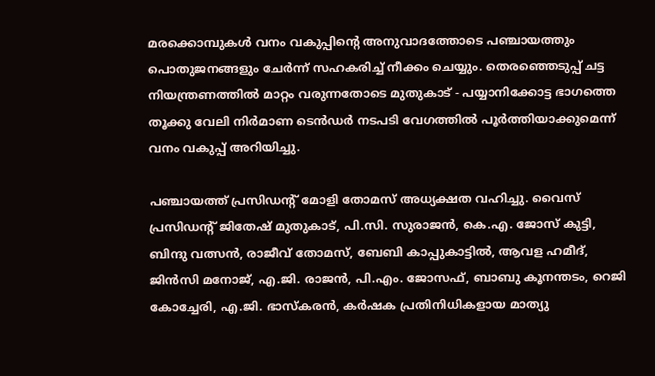മരക്കൊമ്പുകൾ വനം വകുപ്പിന്‍റെ അനുവാദത്തോടെ പഞ്ചായത്തും പൊതുജനങ്ങളും ചേർന്ന് സഹകരിച്ച് നീക്കം ചെയ്യും. തെരഞ്ഞെടുപ്പ് ചട്ട നിയന്ത്രണത്തിൽ മാറ്റം വരുന്നതോടെ മുതുകാട് - പയ്യാനിക്കോട്ട ഭാഗത്തെ തൂക്കു വേലി നിർമാണ ടെൻഡർ നടപടി വേഗത്തിൽ പൂർത്തിയാക്കുമെന്ന് വനം വകുപ്പ് അറിയിച്ചു.

പഞ്ചായത്ത് പ്രസിഡന്‍റ് മോളി തോമസ് അധ്യക്ഷത വഹിച്ചു. വൈസ് പ്രസിഡന്‍റ് ജിതേഷ് മുതുകാട്, പി.സി. സുരാജൻ, കെ.എ. ജോസ് കുട്ടി, ബിന്ദു വത്സൻ, രാജീവ് തോമസ്, ബേബി കാപ്പുകാട്ടിൽ, ആവള ഹമീദ്, ജിൻസി മനോജ്, എ.ജി. രാജൻ, പി.എം. ജോസഫ്, ബാബു കൂനന്തടം, റെജി കോച്ചേരി, എ.ജി. ഭാസ്‌കരൻ, കർഷക പ്രതിനിധികളായ മാത്യു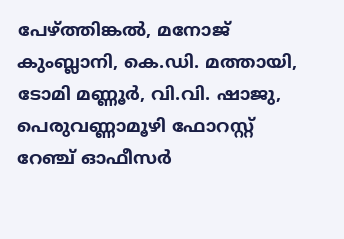പേഴ്ത്തിങ്കൽ, മനോജ് കുംബ്ലാനി, കെ.ഡി. മത്തായി, ടോമി മണ്ണൂർ, വി.വി. ഷാജു, പെരുവണ്ണാമൂഴി ഫോറസ്റ്റ് റേഞ്ച് ഓഫീസർ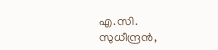എ.സി. സുധീന്ദ്രൻ,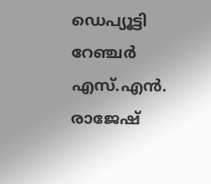ഡെപ്യൂട്ടി റേഞ്ചർ എസ്.എൻ. രാജേഷ്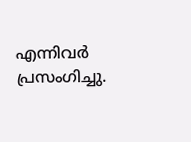എന്നിവർ പ്രസംഗിച്ചു.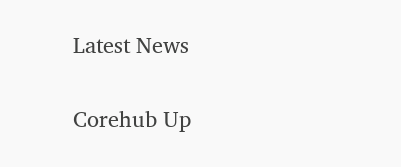Latest News

Corehub Up